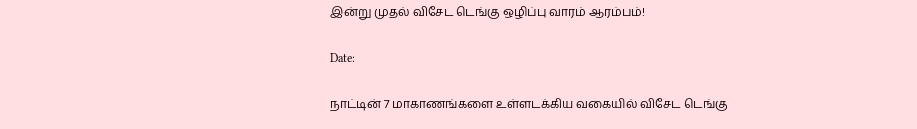இன்று முதல் விசேட டெங்கு ஒழிப்பு வாரம் ஆரம்பம்!

Date:

நாட்டின் 7 மாகாணங்களை உள்ளடக்கிய வகையில் விசேட டெங்கு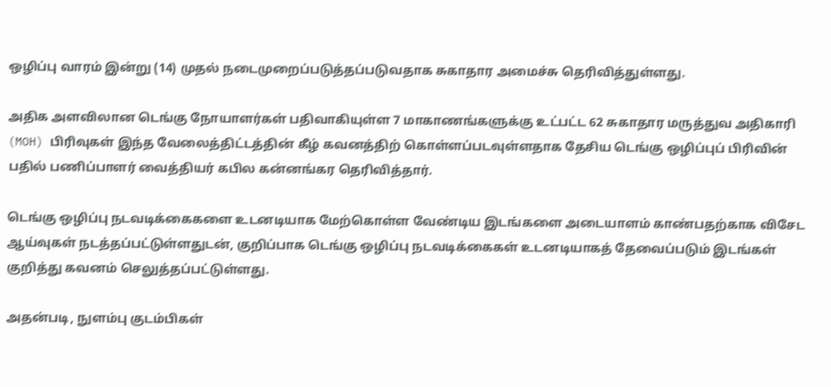ஒழிப்பு வாரம் இன்று (14) முதல் நடைமுறைப்படுத்தப்படுவதாக சுகாதார அமைச்சு தெரிவித்துள்ளது.

அதிக அளவிலான டெங்கு நோயாளர்கள் பதிவாகியுள்ள 7 மாகாணங்களுக்கு உட்பட்ட 62 சுகாதார மருத்துவ அதிகாரி (MOH) பிரிவுகள் இந்த வேலைத்திட்டத்தின் கீழ் கவனத்திற் கொள்ளப்படவுள்ளதாக தேசிய டெங்கு ஒழிப்புப் பிரிவின் பதில் பணிப்பாளர் வைத்தியர் கபில கன்னங்கர தெரிவித்தார்.

டெங்கு ஒழிப்பு நடவடிக்கைகளை உடனடியாக மேற்கொள்ள வேண்டிய இடங்களை அடையாளம் காண்பதற்காக விசேட ஆய்வுகள் நடத்தப்பட்டுள்ளதுடன், குறிப்பாக டெங்கு ஒழிப்பு நடவடிக்கைகள் உடனடியாகத் தேவைப்படும் இடங்கள் குறித்து கவனம் செலுத்தப்பட்டுள்ளது.

அதன்படி, நுளம்பு குடம்பிகள்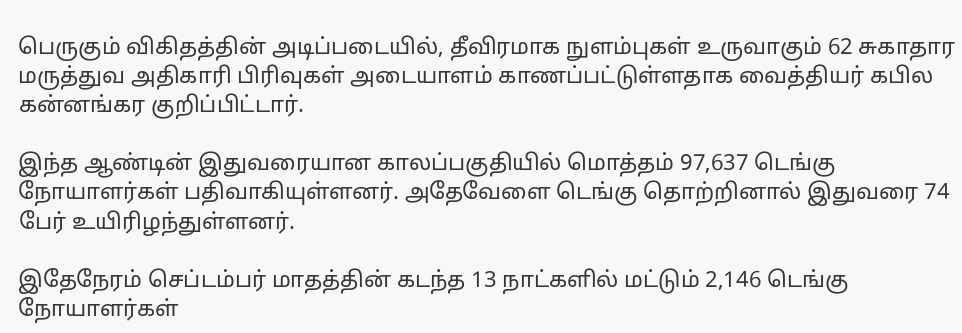பெருகும் விகிதத்தின் அடிப்படையில், தீவிரமாக நுளம்புகள் உருவாகும் 62 சுகாதார மருத்துவ அதிகாரி பிரிவுகள் அடையாளம் காணப்பட்டுள்ளதாக வைத்தியர் கபில கன்னங்கர குறிப்பிட்டார்.

இந்த ஆண்டின் இதுவரையான காலப்பகுதியில் மொத்தம் 97,637 டெங்கு நோயாளர்கள் பதிவாகியுள்ளனர். அதேவேளை டெங்கு தொற்றினால் இதுவரை 74 பேர் உயிரிழந்துள்ளனர்.

இதேநேரம் செப்டம்பர் மாதத்தின் கடந்த 13 நாட்களில் மட்டும் 2,146 டெங்கு நோயாளர்கள்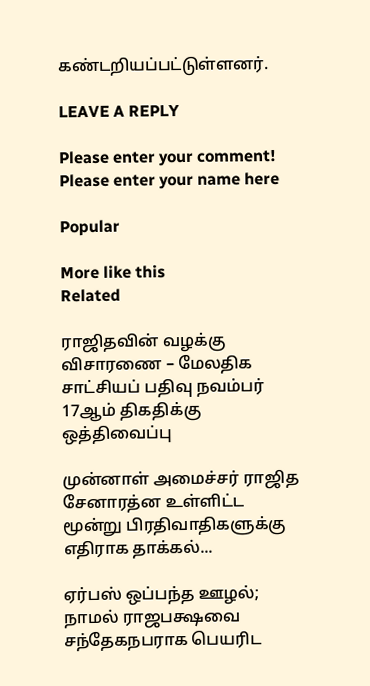கண்டறியப்பட்டுள்ளனர்.

LEAVE A REPLY

Please enter your comment!
Please enter your name here

Popular

More like this
Related

ராஜிதவின் வழக்கு விசாரணை – மேலதிக சாட்சியப் பதிவு நவம்பர் 17ஆம் திகதிக்கு ஒத்திவைப்பு

முன்னாள் அமைச்சர் ராஜித சேனாரத்ன உள்ளிட்ட மூன்று பிரதிவாதிகளுக்கு எதிராக தாக்கல்...

ஏர்பஸ் ஒப்பந்த ஊழல்; நாமல் ராஜபக்ஷவை சந்தேகநபராக பெயரிட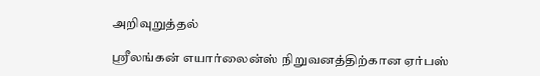அறிவுறுத்தல்

ஸ்ரீலங்கன் எயார்லைன்ஸ் நிறுவனத்திற்கான ஏர்பஸ்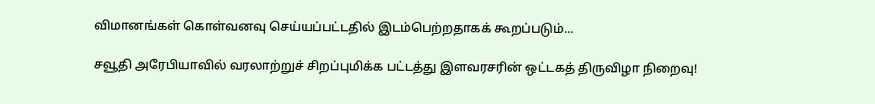விமானங்கள் கொள்வனவு செய்யப்பட்டதில் இடம்பெற்றதாகக் கூறப்படும்...

சவூதி அரேபியாவில் வரலாற்றுச் சிறப்புமிக்க பட்டத்து இளவரசரின் ஒட்டகத் திருவிழா நிறைவு!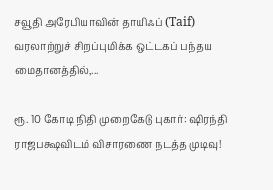சவூதி அரேபியாவின் தாயிஃப் (Taif) வரலாற்றுச் சிறப்புமிக்க ஒட்டகப் பந்தய மைதானத்தில்,...

ரூ. 10 கோடி நிதி முறைகேடு புகார்: ஷிரந்தி ராஜபக்ஷவிடம் விசாரணை நடத்த முடிவு!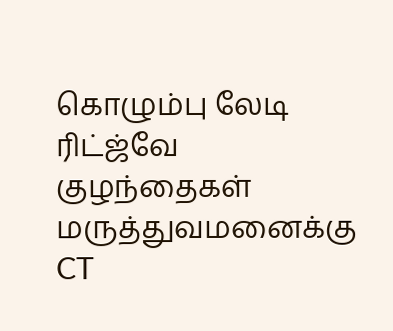கொழும்பு லேடி ரிட்ஜ்வே குழந்தைகள் மருத்துவமனைக்கு CT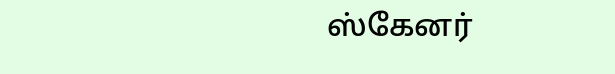ஸ்கேனர்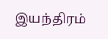இயந்திரம்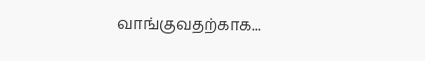வாங்குவதற்காக...